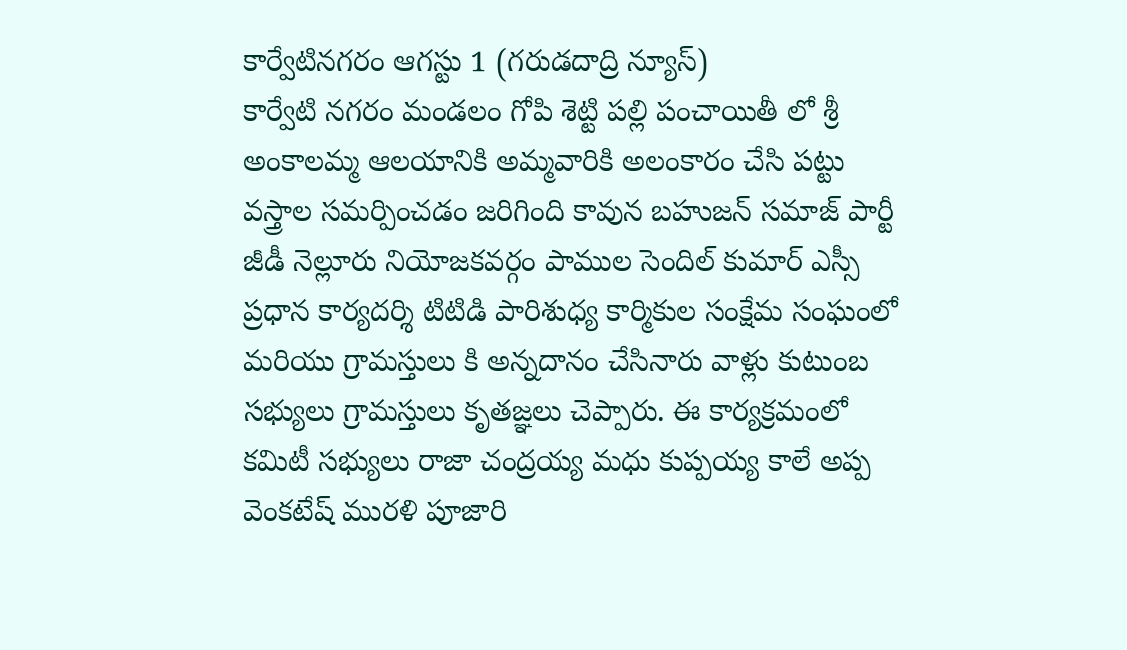కార్వేటినగరం ఆగస్టు 1 (గరుడదాద్రి న్యూస్)
కార్వేటి నగరం మండలం గోపి శెట్టి పల్లి పంచాయితీ లో శ్రీ అంకాలమ్మ ఆలయానికి అమ్మవారికి అలంకారం చేసి పట్టు వస్త్రాల సమర్పించడం జరిగింది కావున బహుజన్ సమాజ్ పార్టీ జీడీ నెల్లూరు నియోజకవర్గం పాముల సెందిల్ కుమార్ ఎస్సీ ప్రధాన కార్యదర్శి టిటిడి పారిశుధ్య కార్మికుల సంక్షేమ సంఘంలో మరియు గ్రామస్తులు కి అన్నదానం చేసినారు వాళ్లు కుటుంబ సభ్యులు గ్రామస్తులు కృతజ్ఞలు చెప్పారు. ఈ కార్యక్రమంలో కమిటీ సభ్యులు రాజా చంద్రయ్య మధు కుప్పయ్య కాలే అప్ప వెంకటేష్ మురళి పూజారి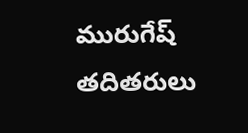మురుగేష్ తదితరులు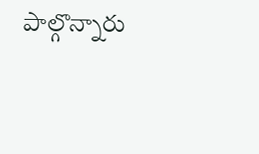పాల్గొన్నారు